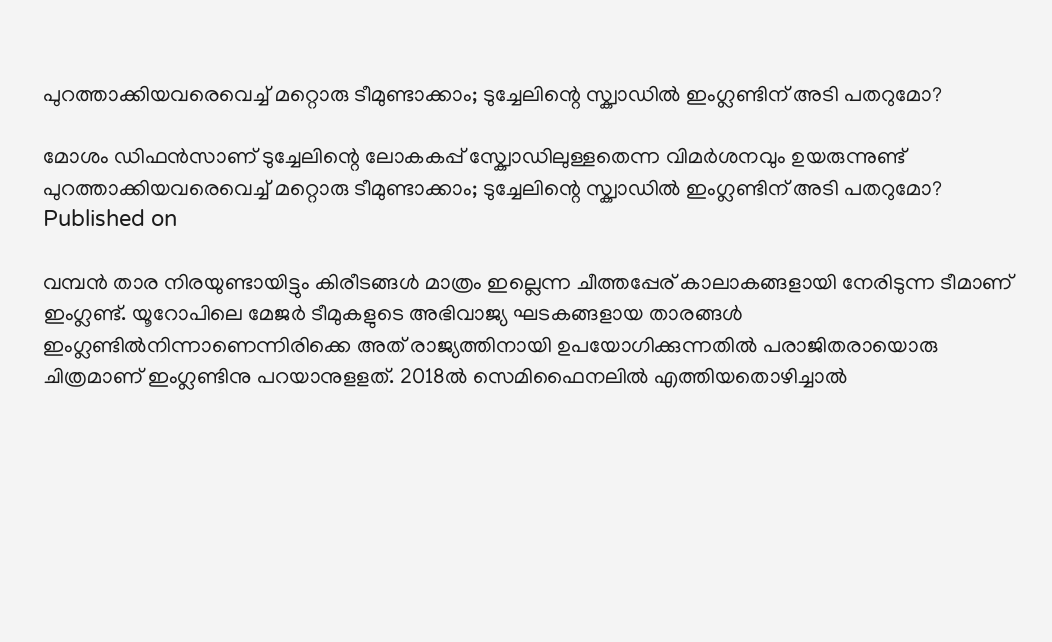പുറത്താക്കിയവരെവെച്ച് മറ്റൊരു ടീമുണ്ടാക്കാം; ടുച്ചേലിന്റെ സ്ക്വാഡിൽ ഇംഗ്ലണ്ടിന് അടി പതറുമോ?

മോശം ഡിഫൻസാണ് ടുച്ചേലിന്റെ ലോകകപ്പ് സ്ക്വോഡിലുള്ളതെന്ന വിമർശനവും ഉയരുന്നുണ്ട്
പുറത്താക്കിയവരെവെച്ച് മറ്റൊരു ടീമുണ്ടാക്കാം; ടുച്ചേലിന്റെ സ്ക്വാഡിൽ ഇംഗ്ലണ്ടിന് അടി പതറുമോ?
Published on

വമ്പൻ താര നിരയുണ്ടായിട്ടും കിരീടങ്ങൾ മാത്രം ഇല്ലെന്ന ചീത്തപ്പേര് കാലാകങ്ങളായി നേരിടുന്ന ടീമാണ് ഇംഗ്ലണ്ട്. യൂറോപിലെ മേജർ ടീമുകളുടെ അഭിവാജ്യ ഘടകങ്ങളായ താരങ്ങൾ ഇംഗ്ലണ്ടിൽനിന്നാണെന്നിരിക്കെ അത് രാജ്യത്തിനായി ഉപയോഗിക്കുന്നതിൽ പരാജിതരായൊരു ചിത്രമാണ് ഇംഗ്ലണ്ടിനു പറയാനുളളത്. 2018ൽ സെമിഫൈനലിൽ എത്തിയതൊഴിച്ചാൽ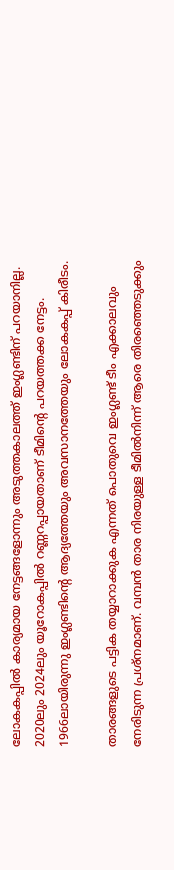ലോകകപ്പിൽ കാര്യമായ നേട്ടങ്ങളോന്നും അടുത്തകാലത്ത് ഇംഗ്ലണ്ടിന് പറയാനില്ല. 2020ലും 2024ലും യൂറോകപ്പിൽ റണ്ണറപ്പായതാണ് ടീമിന്റെ പറയത്തക്ക നേട്ടം. 1966ലായിരുന്നു ഇംഗ്ലണ്ടിന്റെ ആദ്യത്തേയും അവസാനത്തേയും ലോകകപ്പ് കിരീടം.

താരങ്ങളുടെ പട്ടിക തയ്യാറാക്കുക എന്നത് പൊതുവെ ഇംഗ്ലണ്ട് ടീം എക്കാലവും നേരിടുന്ന പ്രശ്നമാണ്. വമ്പൻ താര നിരയുള്ള ടീമിൽനിന്ന് ആരെ തിരഞ്ഞെടുക്കും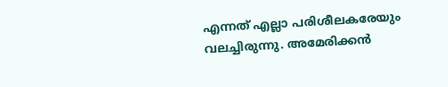എന്നത് എല്ലാ പരിശീലകരേയും വലച്ചിരുന്നു. അമേരിക്കൻ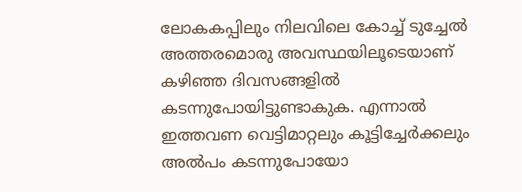ലോകകപ്പിലും നിലവിലെ കോച്ച് ടുച്ചേൽ അത്തരമൊരു അവസ്ഥയിലൂടെയാണ് കഴിഞ്ഞ ദിവസങ്ങളിൽ കടന്നുപോയിട്ടുണ്ടാകുക. എന്നാൽ ഇത്തവണ വെട്ടിമാറ്റലും കൂട്ടിച്ചേർക്കലും അൽപം കടന്നുപോയോ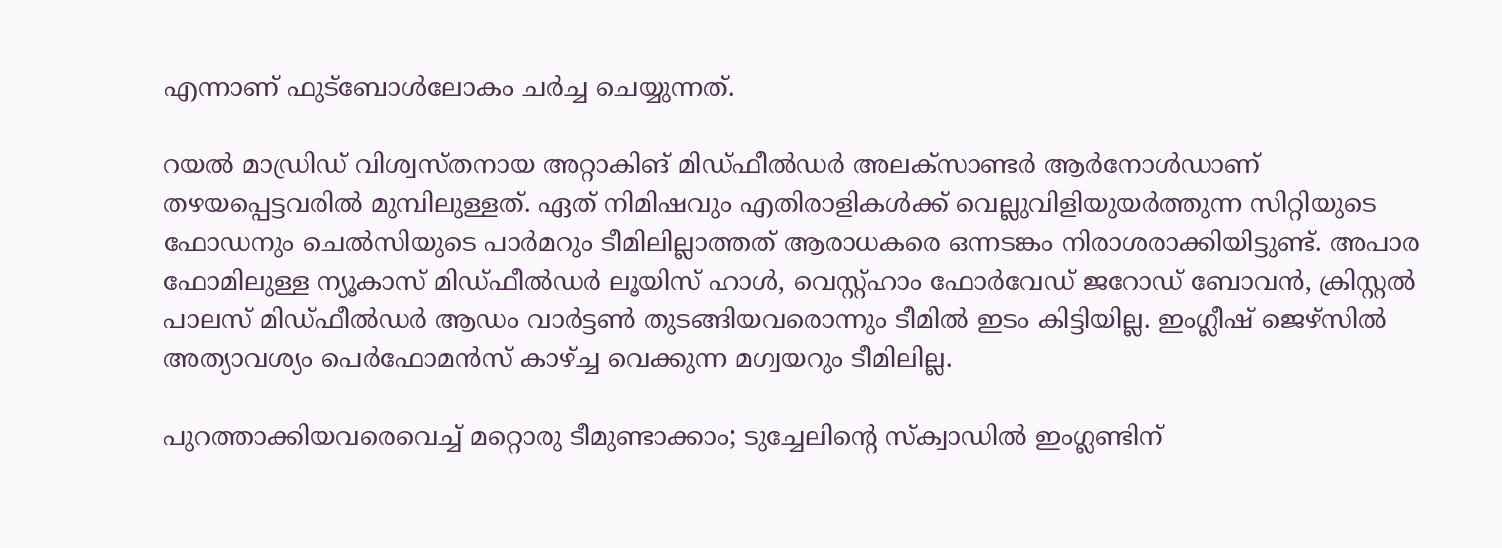എന്നാണ് ഫുട്ബോൾലോകം ചർച്ച ചെയ്യുന്നത്.

റയൽ മാഡ്രിഡ് വിശ്വസ്തനായ അറ്റാകിങ് മി‍ഡ്ഫീൽ‍ഡർ അലക്സാണ്ടർ ആർനോൾഡാണ് തഴയപ്പെട്ടവരിൽ ‍മുമ്പിലുള്ളത്. ഏത് നിമിഷവും എതിരാളികൾക്ക് വെല്ലുവിളിയുയർത്തുന്ന സിറ്റിയുടെ ഫോഡനും ചെൽസിയുടെ പാർമറും ടീമിലില്ലാത്തത് ആരാധകരെ ഒന്നടങ്കം നിരാശരാക്കിയിട്ടുണ്ട്. അപാര ഫോമിലുള്ള ന്യൂകാസ് മിഡ്ഫീൽഡർ ലൂയിസ് ഹാൾ, വെസ്റ്റ്ഹാം ഫോർവേഡ് ജറോഡ് ബോവൻ, ക്രിസ്റ്റൽ പാലസ് മിഡ്ഫീൽഡർ ആഡം വാർട്ടൺ തുടങ്ങിയവരൊന്നും ടീമിൽ ഇടം കിട്ടിയില്ല. ഇംഗ്ലീഷ് ജെഴ്സിൽ അത്യാവശ്യം പെർഫോമൻസ് കാഴ്ച്ച വെക്കുന്ന മഗ്വയറും ടീമിലില്ല.

പുറത്താക്കിയവരെവെച്ച് മറ്റൊരു ടീമുണ്ടാക്കാം; ടുച്ചേലിന്റെ സ്ക്വാഡിൽ ഇംഗ്ലണ്ടിന്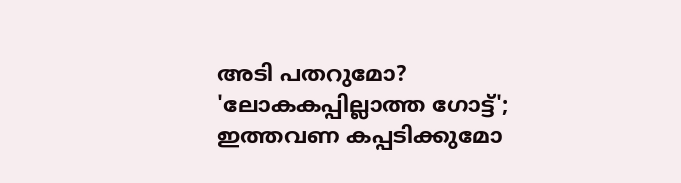അടി പതറുമോ?
'ലോകകപ്പില്ലാത്ത ഗോട്ട്'; ഇത്തവണ കപ്പടിക്കുമോ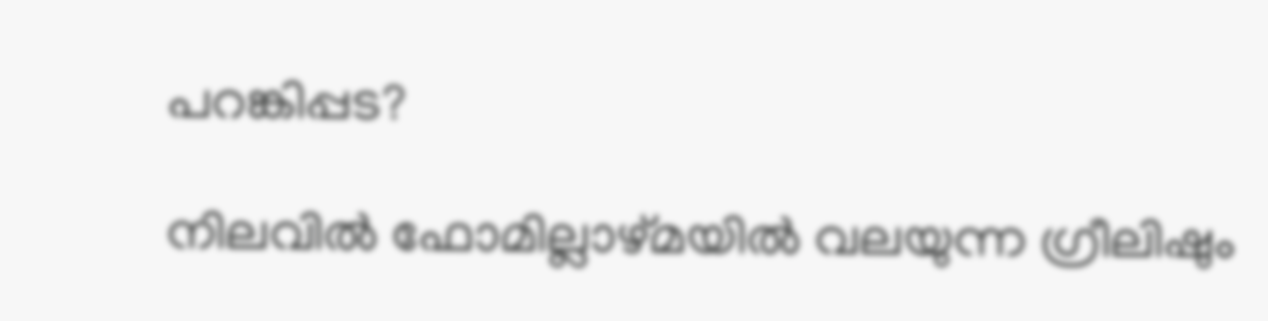പറങ്കിപ്പട?

നിലവിൽ ഫോമില്ലാഴ്മയിൽ വലയുന്ന ഗ്രീലിഷും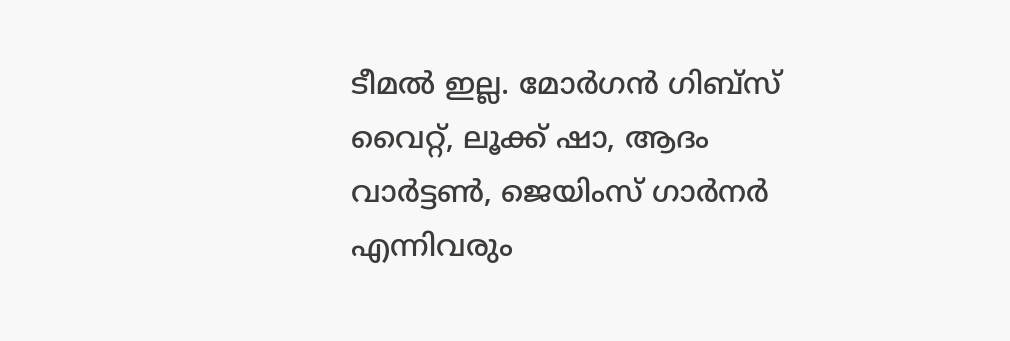ടീമൽ ഇല്ല. മോർഗൻ ഗിബ്സ് വൈറ്റ്, ലൂക്ക് ഷാ, ആദം വാർട്ടൺ, ജെയിംസ് ഗാർനർ എന്നിവരും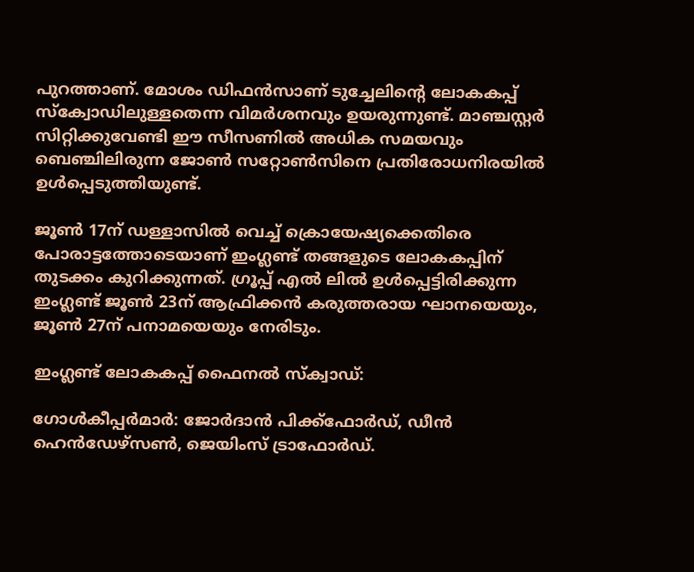പുറത്താണ്. മോശം ഡിഫൻസാണ് ടുച്ചേലിന്റെ ലോകകപ്പ് സ്ക്വോഡിലുള്ളതെന്ന വിമർശനവും ഉയരുന്നുണ്ട്. മാ‍‍ഞ്ചസ്റ്റർ സിറ്റിക്കുവേണ്ടി ഈ സീസണിൽ അധിക സമയവും ബെഞ്ചിലിരുന്ന ജോൺ സറ്റോൺസിനെ പ്രതിരോധനിരയിൽ ഉൾപ്പെടുത്തിയുണ്ട്.

ജൂൺ 17ന് ഡള്ളാസിൽ വെച്ച് ക്രൊയേഷ്യക്കെതിരെ പോരാട്ടത്തോടെയാണ് ഇംഗ്ലണ്ട് തങ്ങളുടെ ലോകകപ്പിന് തുടക്കം കുറിക്കുന്നത്. ഗ്രൂപ്പ് എൽ ലിൽ ഉൾപ്പെട്ടിരിക്കുന്ന ഇംഗ്ലണ്ട് ജൂൺ 23ന് ആഫ്രിക്കൻ കരുത്തരായ ഘാനയെയും, ജൂൺ 27ന് പനാമയെയും നേരിടും.

ഇംഗ്ലണ്ട് ലോകകപ്പ് ഫൈനൽ സ്ക്വാഡ്:

ഗോൾകീപ്പർമാർ: ജോർദാൻ പിക്ക്ഫോർഡ്, ഡീൻ ഹെൻഡേഴ്സൺ, ജെയിംസ് ട്രാഫോർഡ്.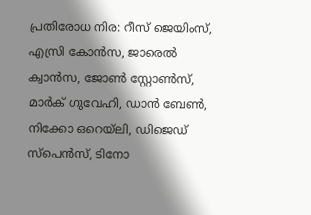പ്രതിരോധ നിര: റീസ് ജെയിംസ്, എസ്രി കോൻസ, ജാരെൽ ക്വാൻസ, ജോൺ സ്റ്റോൺസ്, മാർക് ഗുവേഹി, ഡാൻ ബേൺ, നിക്കോ ഒറെയ്‌ലി, ഡിജെഡ് സ്പെൻസ്, ടിനോ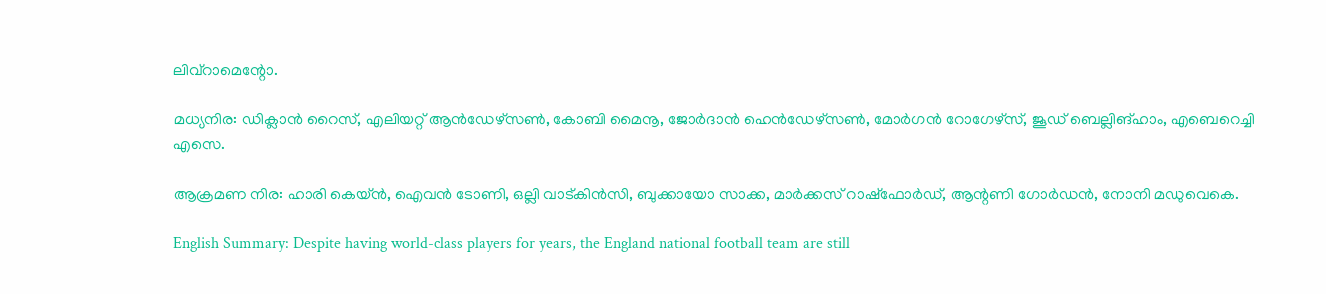ലിവ്‌റാമെന്റോ.

മധ്യനിര: ഡിക്ലാൻ റൈസ്, എലിയറ്റ് ആൻഡേഴ്സൺ, കോബി മൈനൂ, ജോർദാൻ ഹെൻഡേഴ്സൺ, മോർഗൻ റോഗേഴ്സ്, ജൂഡ് ബെല്ലിങ്ഹാം, എബെറെച്ചി എസെ.

ആക്രമണ നിര: ഹാരി കെയ്ൻ, ഐവൻ ടോണി, ഒല്ലി വാട്കിൻസി, ബുക്കായോ സാക്ക, മാർക്കസ് റാഷ്‌ഫോർഡ്, ആന്റണി ഗോർഡൻ, നോനി മഡുവെകെ.

English Summary: Despite having world-class players for years, the England national football team are still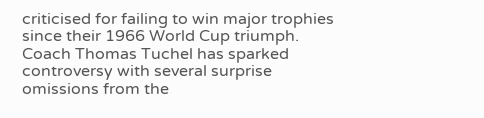criticised for failing to win major trophies since their 1966 World Cup triumph. Coach Thomas Tuchel has sparked controversy with several surprise omissions from the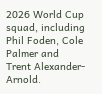2026 World Cup squad, including Phil Foden, Cole Palmer and Trent Alexander-Arnold.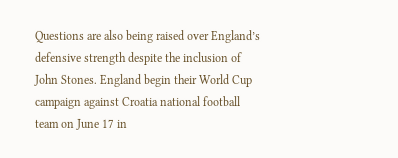Questions are also being raised over England’s defensive strength despite the inclusion of John Stones. England begin their World Cup campaign against Croatia national football team on June 17 in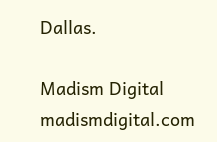Dallas.

Madism Digital
madismdigital.com